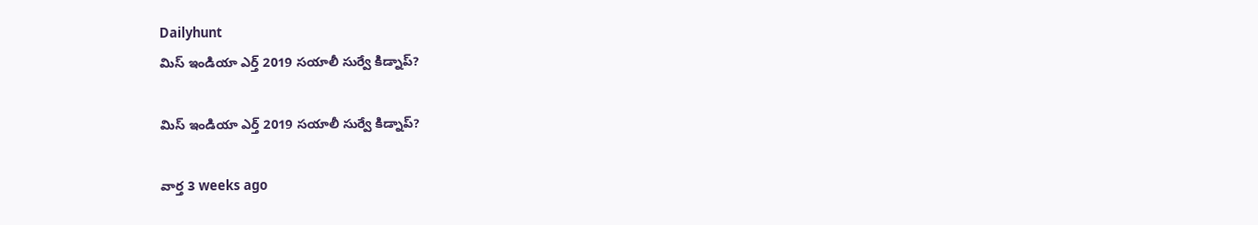Dailyhunt
మిస్ ఇండియా ఎర్త్ 2019 సయాలీ సుర్వే కిడ్నాప్?

మిస్ ఇండియా ఎర్త్ 2019 సయాలీ సుర్వే కిడ్నాప్?

వార్త 3 weeks ago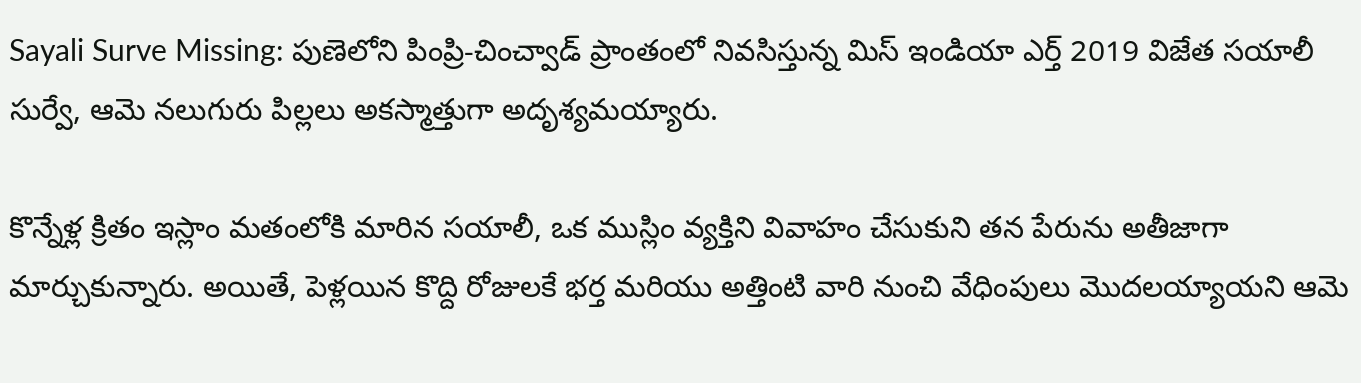Sayali Surve Missing: పుణెలోని పింప్రి-చించ్వాడ్ ప్రాంతంలో నివసిస్తున్న మిస్ ఇండియా ఎర్త్ 2019 విజేత సయాలీ సుర్వే, ఆమె నలుగురు పిల్లలు అకస్మాత్తుగా అదృశ్యమయ్యారు.

కొన్నేళ్ల క్రితం ఇస్లాం మతంలోకి మారిన సయాలీ, ఒక ముస్లిం వ్యక్తిని వివాహం చేసుకుని తన పేరును అతీజాగా మార్చుకున్నారు. అయితే, పెళ్లయిన కొద్ది రోజులకే భర్త మరియు అత్తింటి వారి నుంచి వేధింపులు మొదలయ్యాయని ఆమె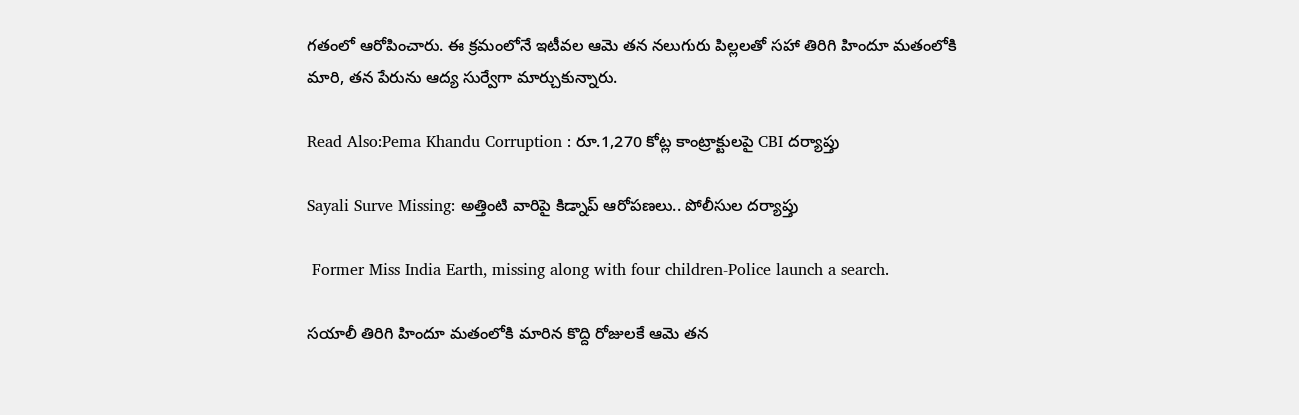గతంలో ఆరోపించారు. ఈ క్రమంలోనే ఇటీవల ఆమె తన నలుగురు పిల్లలతో సహా తిరిగి హిందూ మతంలోకి మారి, తన పేరును ఆద్య సుర్వేగా మార్చుకున్నారు.

Read Also:Pema Khandu Corruption : రూ.1,270 కోట్ల కాంట్రాక్టులపై CBI దర్యాప్తు

Sayali Surve Missing: అత్తింటి వారిపై కిడ్నాప్ ఆరోపణలు.. పోలీసుల దర్యాప్తు

 Former Miss India Earth, missing along with four children-Police launch a search.

సయాలీ తిరిగి హిందూ మతంలోకి మారిన కొద్ది రోజులకే ఆమె తన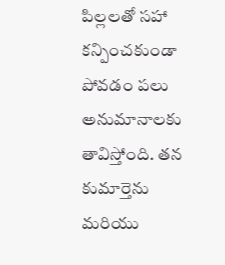పిల్లలతో సహా కన్పించకుండా పోవడం పలు అనుమానాలకు తావిస్తోంది. తన కుమార్తెను మరియు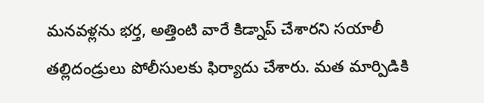మనవళ్లను భర్త, అత్తింటి వారే కిడ్నాప్ చేశారని సయాలీ తల్లిదండ్రులు పోలీసులకు ఫిర్యాదు చేశారు. మత మార్పిడికి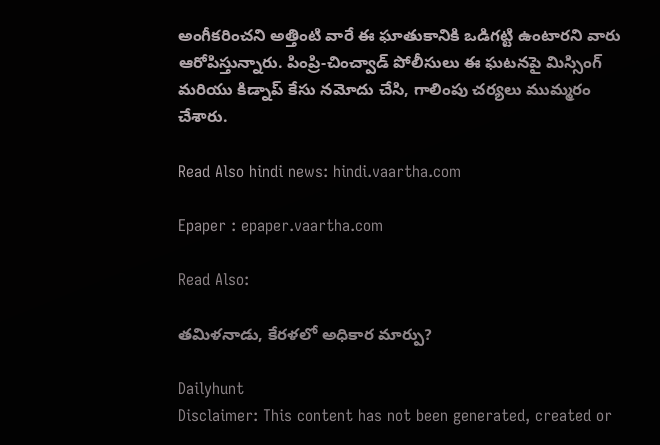అంగీకరించని అత్తింటి వారే ఈ ఘాతుకానికి ఒడిగట్టి ఉంటారని వారు ఆరోపిస్తున్నారు. పింప్రి-చించ్వాడ్ పోలీసులు ఈ ఘటనపై మిస్సింగ్ మరియు కిడ్నాప్ కేసు నమోదు చేసి, గాలింపు చర్యలు ముమ్మరం చేశారు.

Read Also hindi news: hindi.vaartha.com

Epaper : epaper.vaartha.com

Read Also:

తమిళనాడు, కేరళలో అధికార మార్పు?

Dailyhunt
Disclaimer: This content has not been generated, created or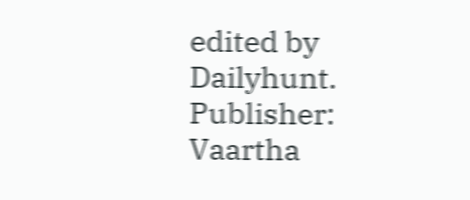edited by Dailyhunt. Publisher: Vaartha